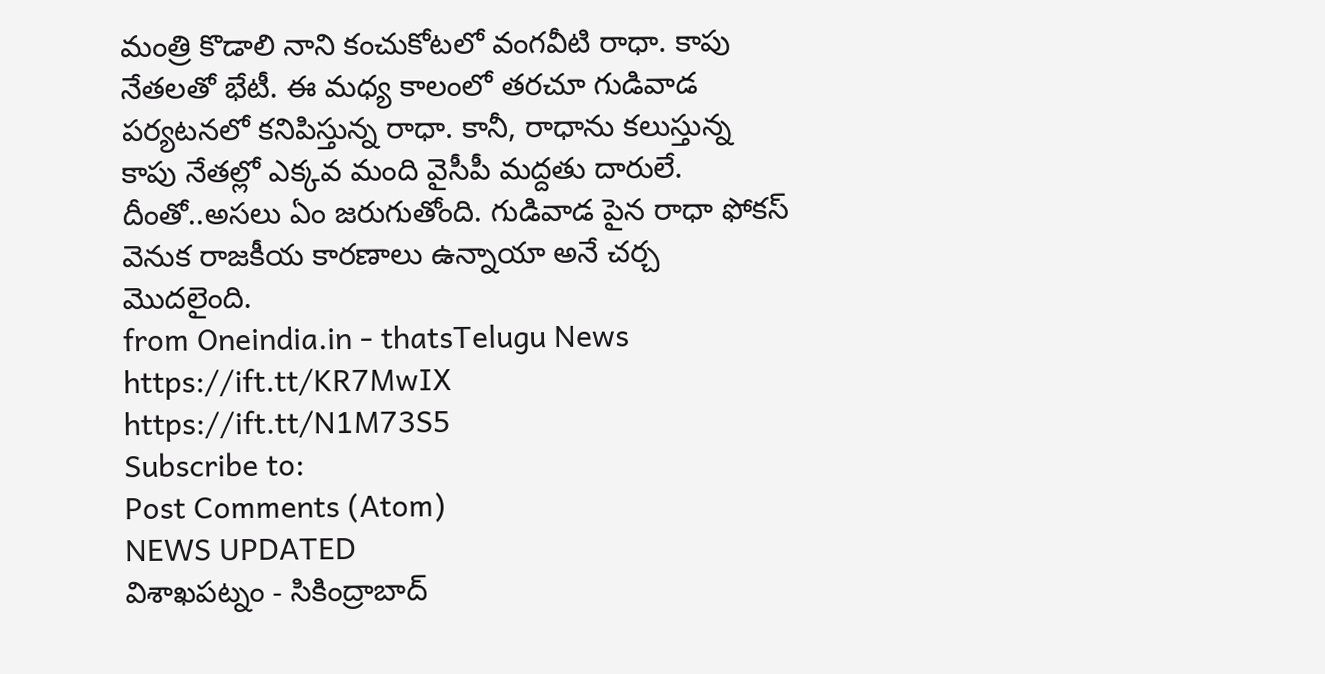మంత్రి కొడాలి నాని కంచుకోటలో వంగవీటి రాధా. కాపు నేతలతో భేటీ. ఈ మధ్య కాలంలో తరచూ గుడివాడ పర్యటనలో కనిపిస్తున్న రాధా. కానీ, రాధాను కలుస్తున్న కాపు నేతల్లో ఎక్కవ మంది వైసీపీ మద్దతు దారులే. దీంతో..అసలు ఏం జరుగుతోంది. గుడివాడ పైన రాధా ఫోకస్ వెనుక రాజకీయ కారణాలు ఉన్నాయా అనే చర్చ మొదలైంది.
from Oneindia.in - thatsTelugu News https://ift.tt/KR7MwIX
https://ift.tt/N1M73S5
Subscribe to:
Post Comments (Atom)
NEWS UPDATED
విశాఖపట్నం - సికింద్రాబాద్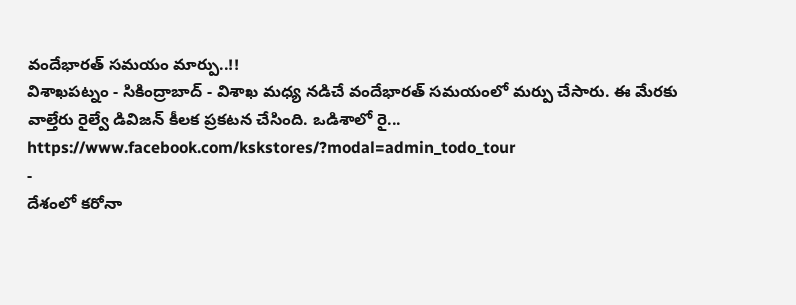వందేభారత్ సమయం మార్పు..!!
విశాఖపట్నం - సికింద్రాబాద్ - విశాఖ మధ్య నడిచే వందేభారత్ సమయంలో మర్పు చేసారు. ఈ మేరకు వాల్తేరు రైల్వే డివిజన్ కీలక ప్రకటన చేసింది. ఒడిశాలో రై...
https://www.facebook.com/kskstores/?modal=admin_todo_tour
-
దేశంలో కరోనా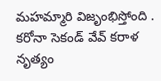మహమ్మారి విజృంభిస్తోంది . కరోనా సెకండ్ వేవ్ కరాళ నృత్యం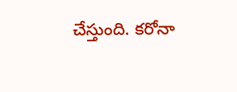చేస్తుంది. కరోనా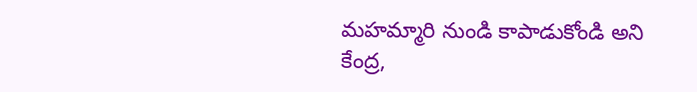మహమ్మారి నుండి కాపాడుకోండి అని కేంద్ర,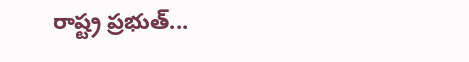రాష్ట్ర ప్రభుత్...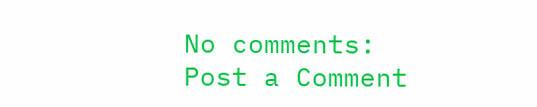No comments:
Post a Comment